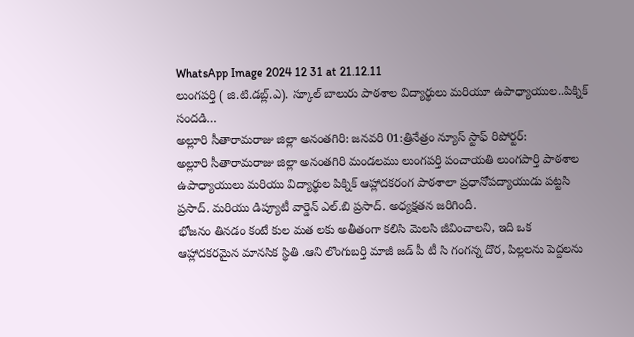WhatsApp Image 2024 12 31 at 21.12.11
లుంగపర్తి ( జి.టి.డబ్ల్.ఎ). స్కూల్ బాలురు పాఠశాల విద్యార్థులు మరియూ ఉపాధ్యాయుల..పిక్నిక్ సందడి…
అల్లూరి సీతారామరాజు జిల్లా అనంతగిరి: జనవరి 01:త్రినేత్రం న్యూస్ స్టాఫ్ రిపోర్టర్:
అల్లూరి సీతారామరాజు జిల్లా అనంతగిరి మండలము లుంగపర్తి పంచాయతి లుంగపార్తి పాఠశాల ఉపాధ్యాయులు మరియు విద్యార్థుల పిక్నిక్ ఆహ్లాదకరంగ పాఠశాలా ప్రధానోపద్యాయుడు పట్టసి ప్రసాద్. మరియు డిప్యూటీ వార్డెన్ ఎల్.బి ప్రసాద్. అధ్యక్షతన జరిగిందీ.
భోజనం తినడం కంటే కుల మత లకు అతీతంగా కలిసి మెలసి జీవించాలని, ఇది ఒక ఆహ్లాదకరమైన మానసిక స్థితి .ఆని లొంగుబర్తి మాజీ జడ్ పీ టీ సి గంగన్న దొర, పిల్లలను పెద్దలను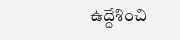ఉద్దేశించి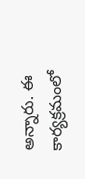అన్నారు. ఈ కార్యక్రమంలో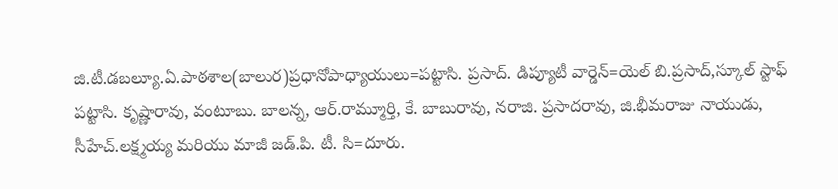జి.టీ.డబల్యూ.ఏ.పాఠశాల(బాలుర)ప్రధానోపాధ్యాయులు=పట్టాసి. ప్రసాద్. డిప్యూటీ వార్డెన్=యెల్ బి.ప్రసాద్,స్కూల్ స్టాఫ్ పట్టాసి. కృష్ణారావు, వంటూబు. బాలన్న, ఆర్.రామ్మూర్తి, కే. బాబురావు, నరాజి. ప్రసాదరావు, జి.భీమరాజు నాయుడు, సీహేచ్.లక్ష్మయ్య మరియు మాజీ జడ్.పి. టీ. సి=దూరు.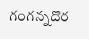గంగన్నదొర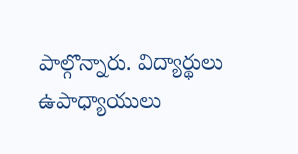పాల్గొన్నారు. విద్యార్థులు ఉపాధ్యాయులు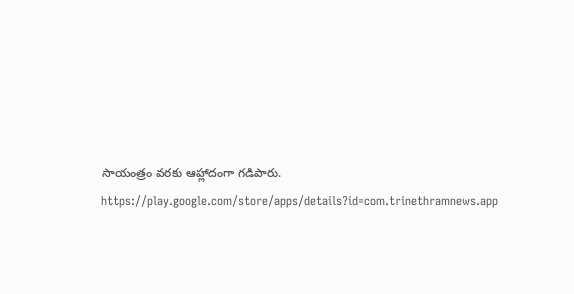సాయంత్రం వరకు ఆహ్లాదంగా గడిపారు.
https://play.google.com/store/apps/details?id=com.trinethramnews.app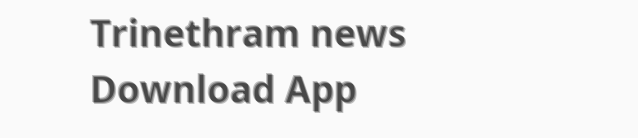Trinethram news
Download App